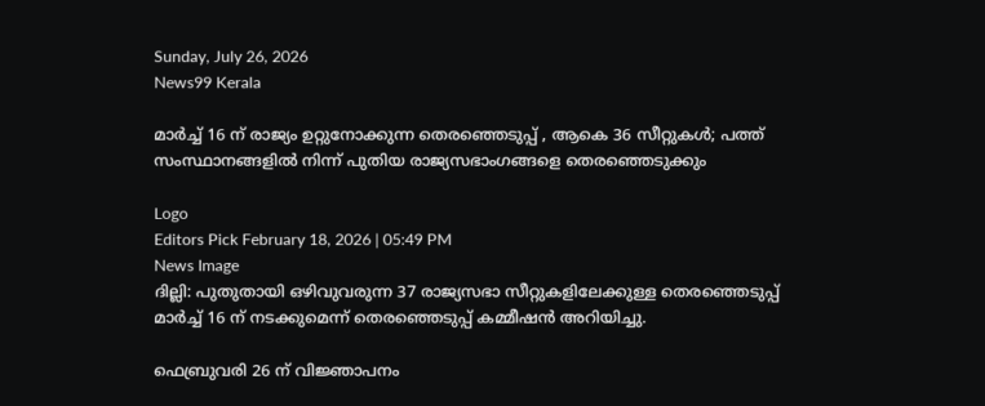Sunday, July 26, 2026
News99 Kerala

മാർച്ച് 16 ന് രാജ്യം ഉറ്റുനോക്കുന്ന തെരഞ്ഞെടുപ്പ് , ആകെ 36 സീറ്റുകൾ; പത്ത് സംസ്ഥാനങ്ങളില്‍ നിന്ന് പുതിയ രാജ്യസഭാംഗങ്ങളെ തെരഞ്ഞെടുക്കും

Logo
Editors Pick February 18, 2026 | 05:49 PM
News Image
ദില്ലി: പുതുതായി ഒഴിവുവരുന്ന 37 രാജ്യസഭാ സീറ്റുകളിലേക്കുള്ള തെരഞ്ഞെടുപ്പ് മാർച്ച്‌ 16 ന് നടക്കുമെന്ന് തെരഞ്ഞെടുപ്പ് കമ്മീഷൻ അറിയിച്ചു.

ഫെബ്രുവരി 26 ന് വിജ്ഞാപനം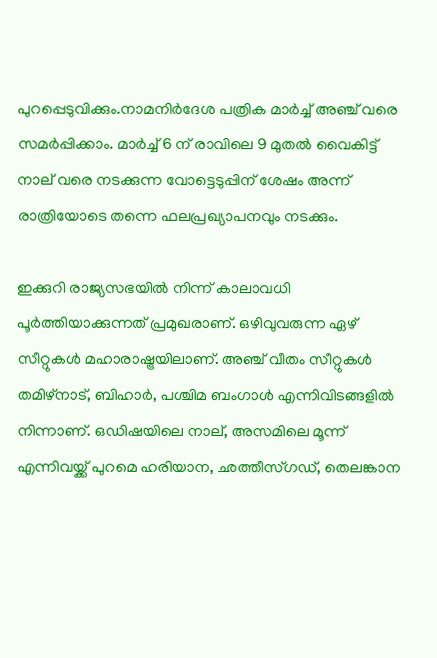പുറപ്പെടുവിക്കും.നാമനിർദേശ പത്രിക മാർച്ച്‌ അഞ്ച് വരെ സമർപ്പിക്കാം. മാർച്ച്‌ 6 ന് രാവിലെ 9 മുതല്‍ വൈകിട്ട് നാല് വരെ നടക്കുന്ന വോട്ടെടുപ്പിന് ശേഷം അന്ന് രാത്രിയോടെ തന്നെ ഫലപ്രഖ്യാപനവും നടക്കും.

ഇക്കുറി രാജ്യസഭയില്‍ നിന്ന് കാലാവധി പൂർത്തിയാക്കുന്നത് പ്രമുഖരാണ്. ഒഴിവുവരുന്ന ഏഴ് സീറ്റുകള്‍ മഹാരാഷ്ട്രയിലാണ്. അഞ്ച് വീതം സീറ്റുകള്‍ തമിഴ്‌നാട്, ബിഹാർ, പശ്ചിമ ബംഗാള്‍ എന്നിവിടങ്ങളില്‍ നിന്നാണ്. ഒഡിഷയിലെ നാല്, അസമിലെ മൂന്ന് എന്നിവയ്ക്ക് പുറമെ ഹരിയാന, ഛത്തീസ്‌ഗഡ്, തെലങ്കാന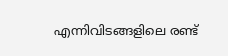എന്നിവിടങ്ങളിലെ രണ്ട്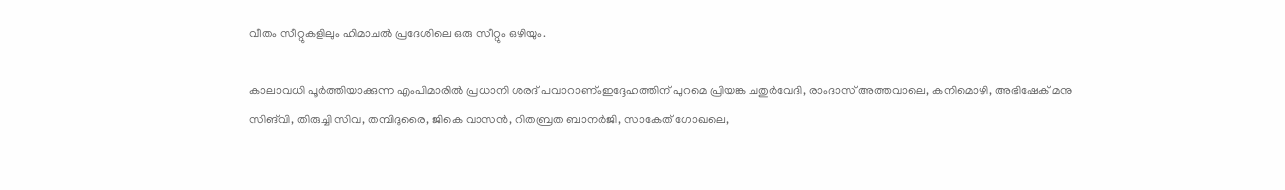വീതം സീറ്റുകളിലും ഹിമാചല്‍ പ്രദേശിലെ ഒരു സീറ്റും ഒഴിയും.

കാലാവധി പൂർത്തിയാക്കുന്ന എംപിമാരില്‍ പ്രധാനി ശരദ് പവാറാണ്ംഇദ്ദേഹത്തിന് പുറമെ പ്രിയങ്ക ചതുർവേദി, രാംദാസ് അത്തവാലെ, കനിമൊഴി, അഭിഷേക് മനു സിങ്‌വി, തിരുച്ചി സിവ, തമ്പിദുരൈ, ജികെ വാസൻ, റിതബ്രത ബാനർജി, സാകേത് ഗോഖലെ,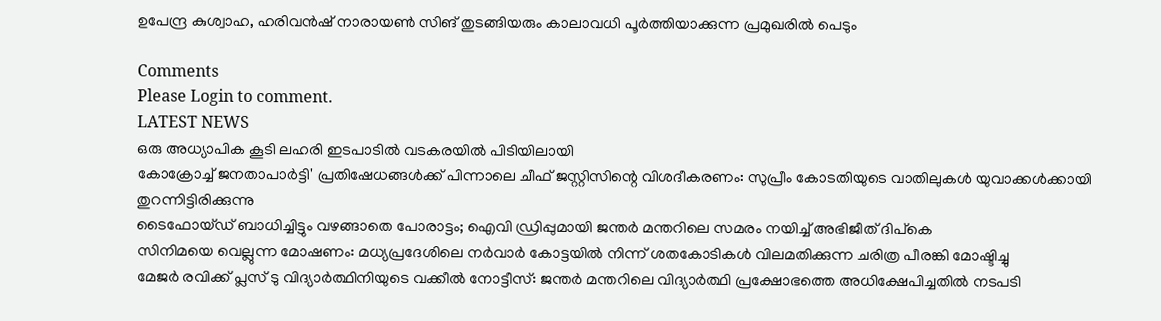ഉപേന്ദ്ര കുശ്വാഹ, ഹരിവൻഷ് നാരായണ്‍ സിങ് തുടങ്ങിയരും കാലാവധി പൂർത്തിയാക്കുന്ന പ്രമുഖരിൽ പെടും

Comments
Please Login to comment.
LATEST NEWS
ഒരു അധ്യാപിക കൂടി ലഹരി ഇടപാടിൽ വടകരയിൽ പിടിയിലായി
കോക്രോച്ച് ജനതാപാർട്ടി' പ്രതിഷേധങ്ങൾക്ക് പിന്നാലെ ചീഫ് ജസ്റ്റിസിന്റെ വിശദീകരണം: സുപ്രീം കോടതിയുടെ വാതിലുകൾ യുവാക്കൾക്കായി തുറന്നിട്ടിരിക്കുന്നു
ടൈഫോയ്ഡ് ബാധിച്ചിട്ടും വഴങ്ങാതെ പോരാട്ടം; ഐവി ഡ്രിപ്പുമായി ജന്തർ മന്തറിലെ സമരം നയിച്ച് അഭിജീത് ദിപ്‌കെ
സിനിമയെ വെല്ലുന്ന മോഷണം: മധ്യപ്രദേശിലെ നർവാർ കോട്ടയിൽ നിന്ന് ശതകോടികൾ വിലമതിക്കുന്ന ചരിത്ര പീരങ്കി മോഷ്ടിച്ചു
മേജർ രവിക്ക് പ്ലസ് ടു വിദ്യാർത്ഥിനിയുടെ വക്കീൽ നോട്ടീസ്: ജന്തർ മന്തറിലെ വിദ്യാർത്ഥി പ്രക്ഷോഭത്തെ അധിക്ഷേപിച്ചതിൽ നടപടി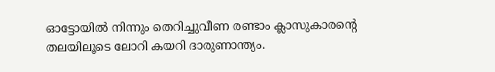ഓട്ടോയിൽ നിന്നും തെറിച്ചുവീണ രണ്ടാം ക്ലാസുകാരന്റെ തലയിലൂടെ ലോറി കയറി ദാരുണാന്ത്യം.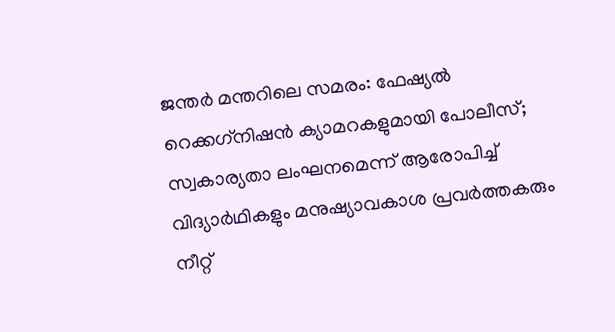ജന്തർ മന്തറിലെ സമരം: ഫേഷ്യൽ റെക്കഗ്‌നിഷൻ ക്യാമറകളുമായി പോലീസ്; സ്വകാര്യതാ ലംഘനമെന്ന് ആരോപിച്ച് വിദ്യാർഥികളും മനുഷ്യാവകാശ പ്രവർത്തകരും
നീറ്റ്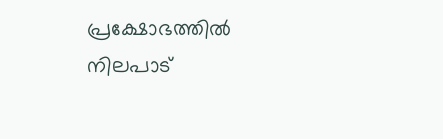പ്രക്ഷോഭത്തിൽ നിലപാട്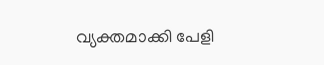വ്യക്തമാക്കി പേളി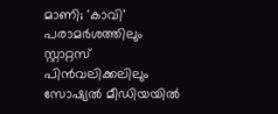മാണി; 'കാവി' പരാമർശത്തിലും സ്റ്റാറ്റസ് പിൻവലിക്കലിലും സോഷ്യൽ മീഡിയയിൽ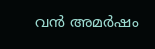വൻ അമർഷം